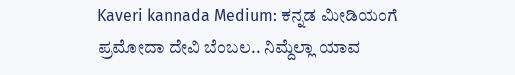Kaveri kannada Medium: ಕನ್ನಡ ಮೀಡಿಯಂಗೆ ಪ್ರಮೋದಾ ದೇವಿ ಬೆಂಬಲ.. ನಿಮ್ದೆಲ್ಲಾ ಯಾವ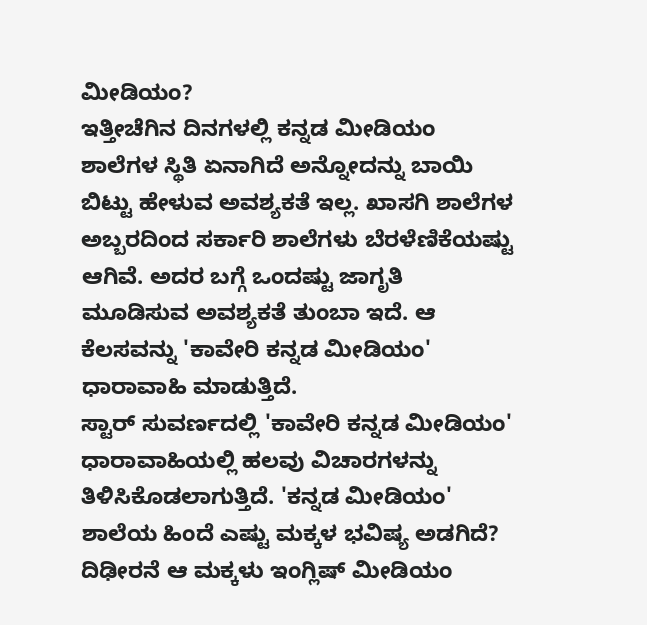ಮೀಡಿಯಂ?
ಇತ್ತೀಚೆಗಿನ ದಿನಗಳಲ್ಲಿ ಕನ್ನಡ ಮೀಡಿಯಂ ಶಾಲೆಗಳ ಸ್ಥಿತಿ ಏನಾಗಿದೆ ಅನ್ನೋದನ್ನು ಬಾಯಿ ಬಿಟ್ಟು ಹೇಳುವ ಅವಶ್ಯಕತೆ ಇಲ್ಲ. ಖಾಸಗಿ ಶಾಲೆಗಳ ಅಬ್ಬರದಿಂದ ಸರ್ಕಾರಿ ಶಾಲೆಗಳು ಬೆರಳೆಣಿಕೆಯಷ್ಟು ಆಗಿವೆ. ಅದರ ಬಗ್ಗೆ ಒಂದಷ್ಟು ಜಾಗೃತಿ ಮೂಡಿಸುವ ಅವಶ್ಯಕತೆ ತುಂಬಾ ಇದೆ. ಆ ಕೆಲಸವನ್ನು 'ಕಾವೇರಿ ಕನ್ನಡ ಮೀಡಿಯಂ' ಧಾರಾವಾಹಿ ಮಾಡುತ್ತಿದೆ.
ಸ್ಟಾರ್ ಸುವರ್ಣದಲ್ಲಿ 'ಕಾವೇರಿ ಕನ್ನಡ ಮೀಡಿಯಂ' ಧಾರಾವಾಹಿಯಲ್ಲಿ ಹಲವು ವಿಚಾರಗಳನ್ನು ತಿಳಿಸಿಕೊಡಲಾಗುತ್ತಿದೆ. 'ಕನ್ನಡ ಮೀಡಿಯಂ' ಶಾಲೆಯ ಹಿಂದೆ ಎಷ್ಟು ಮಕ್ಕಳ ಭವಿಷ್ಯ ಅಡಗಿದೆ? ದಿಢೀರನೆ ಆ ಮಕ್ಕಳು ಇಂಗ್ಲಿಷ್ ಮೀಡಿಯಂ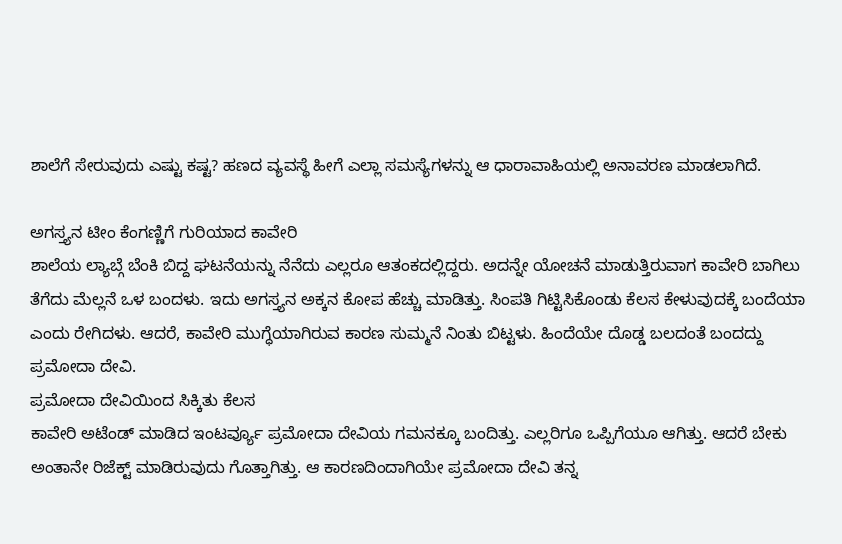ಶಾಲೆಗೆ ಸೇರುವುದು ಎಷ್ಟು ಕಷ್ಟ? ಹಣದ ವ್ಯವಸ್ಥೆ ಹೀಗೆ ಎಲ್ಲಾ ಸಮಸ್ಯೆಗಳನ್ನು ಆ ಧಾರಾವಾಹಿಯಲ್ಲಿ ಅನಾವರಣ ಮಾಡಲಾಗಿದೆ.

ಅಗಸ್ತ್ಯನ ಟೀಂ ಕೆಂಗಣ್ಣಿಗೆ ಗುರಿಯಾದ ಕಾವೇರಿ
ಶಾಲೆಯ ಲ್ಯಾಬ್ಗೆ ಬೆಂಕಿ ಬಿದ್ದ ಘಟನೆಯನ್ನು ನೆನೆದು ಎಲ್ಲರೂ ಆತಂಕದಲ್ಲಿದ್ದರು. ಅದನ್ನೇ ಯೋಚನೆ ಮಾಡುತ್ತಿರುವಾಗ ಕಾವೇರಿ ಬಾಗಿಲು ತೆಗೆದು ಮೆಲ್ಲನೆ ಒಳ ಬಂದಳು. ಇದು ಅಗಸ್ತ್ಯನ ಅಕ್ಕನ ಕೋಪ ಹೆಚ್ಚು ಮಾಡಿತ್ತು. ಸಿಂಪತಿ ಗಿಟ್ಟಿಸಿಕೊಂಡು ಕೆಲಸ ಕೇಳುವುದಕ್ಕೆ ಬಂದೆಯಾ ಎಂದು ರೇಗಿದಳು. ಆದರೆ, ಕಾವೇರಿ ಮುಗ್ಧೆಯಾಗಿರುವ ಕಾರಣ ಸುಮ್ಮನೆ ನಿಂತು ಬಿಟ್ಟಳು. ಹಿಂದೆಯೇ ದೊಡ್ಡ ಬಲದಂತೆ ಬಂದದ್ದು ಪ್ರಮೋದಾ ದೇವಿ.
ಪ್ರಮೋದಾ ದೇವಿಯಿಂದ ಸಿಕ್ಕಿತು ಕೆಲಸ
ಕಾವೇರಿ ಅಟೆಂಡ್ ಮಾಡಿದ ಇಂಟರ್ವ್ಯೂ ಪ್ರಮೋದಾ ದೇವಿಯ ಗಮನಕ್ಕೂ ಬಂದಿತ್ತು. ಎಲ್ಲರಿಗೂ ಒಪ್ಪಿಗೆಯೂ ಆಗಿತ್ತು. ಆದರೆ ಬೇಕು ಅಂತಾನೇ ರಿಜೆಕ್ಟ್ ಮಾಡಿರುವುದು ಗೊತ್ತಾಗಿತ್ತು. ಆ ಕಾರಣದಿಂದಾಗಿಯೇ ಪ್ರಮೋದಾ ದೇವಿ ತನ್ನ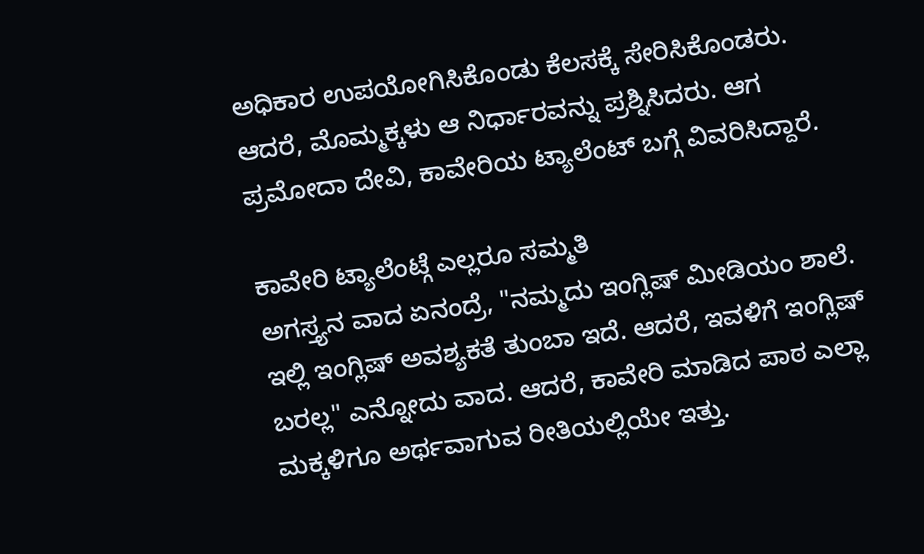ಅಧಿಕಾರ ಉಪಯೋಗಿಸಿಕೊಂಡು ಕೆಲಸಕ್ಕೆ ಸೇರಿಸಿಕೊಂಡರು. ಆದರೆ, ಮೊಮ್ಮಕ್ಕಳು ಆ ನಿರ್ಧಾರವನ್ನು ಪ್ರಶ್ನಿಸಿದರು. ಆಗ ಪ್ರಮೋದಾ ದೇವಿ, ಕಾವೇರಿಯ ಟ್ಯಾಲೆಂಟ್ ಬಗ್ಗೆ ವಿವರಿಸಿದ್ದಾರೆ.

ಕಾವೇರಿ ಟ್ಯಾಲೆಂಟ್ಗೆ ಎಲ್ಲರೂ ಸಮ್ಮತಿ
ಅಗಸ್ತ್ಯನ ವಾದ ಏನಂದ್ರೆ, "ನಮ್ಮದು ಇಂಗ್ಲಿಷ್ ಮೀಡಿಯಂ ಶಾಲೆ. ಇಲ್ಲಿ ಇಂಗ್ಲಿಷ್ ಅವಶ್ಯಕತೆ ತುಂಬಾ ಇದೆ. ಆದರೆ, ಇವಳಿಗೆ ಇಂಗ್ಲಿಷ್ ಬರಲ್ಲ" ಎನ್ನೋದು ವಾದ. ಆದರೆ, ಕಾವೇರಿ ಮಾಡಿದ ಪಾಠ ಎಲ್ಲಾ ಮಕ್ಕಳಿಗೂ ಅರ್ಥವಾಗುವ ರೀತಿಯಲ್ಲಿಯೇ ಇತ್ತು.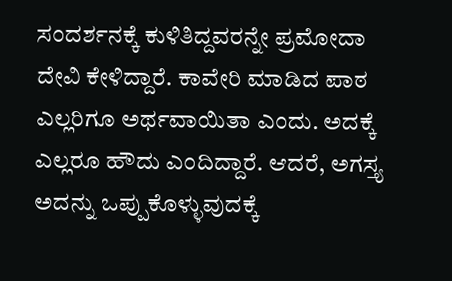ಸಂದರ್ಶನಕ್ಕೆ ಕುಳಿತಿದ್ದವರನ್ನೇ ಪ್ರಮೋದಾ ದೇವಿ ಕೇಳಿದ್ದಾರೆ. ಕಾವೇರಿ ಮಾಡಿದ ಪಾಠ ಎಲ್ಲರಿಗೂ ಅರ್ಥವಾಯಿತಾ ಎಂದು. ಅದಕ್ಕೆ ಎಲ್ಲರೂ ಹೌದು ಎಂದಿದ್ದಾರೆ. ಆದರೆ, ಅಗಸ್ತ್ಯ ಅದನ್ನು ಒಪ್ಪುಕೊಳ್ಳುವುದಕ್ಕೆ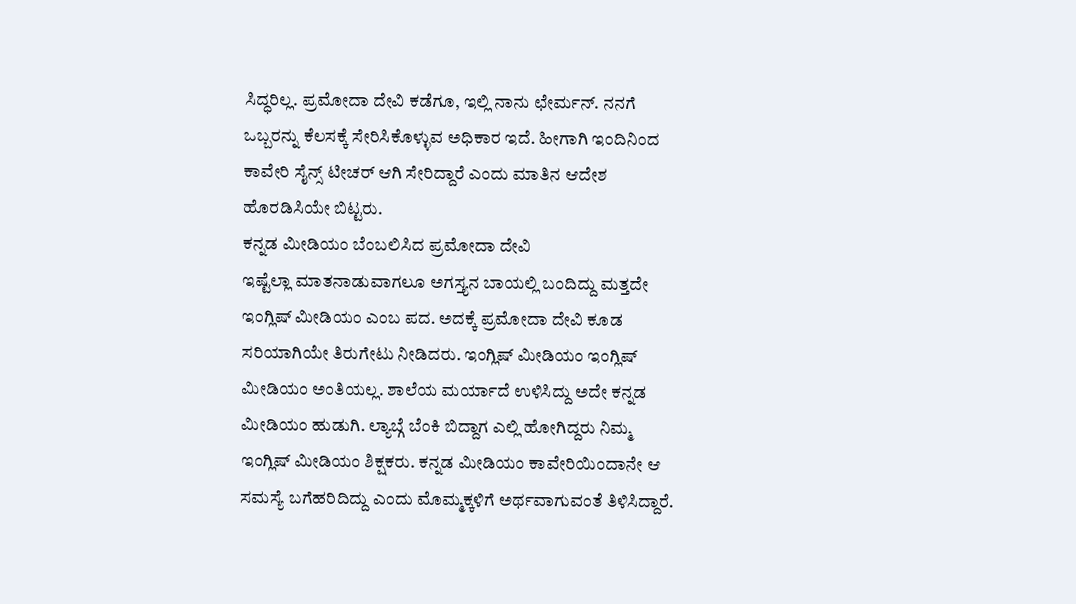ಸಿದ್ಧರಿಲ್ಲ. ಪ್ರಮೋದಾ ದೇವಿ ಕಡೆಗೂ, ಇಲ್ಲಿ ನಾನು ಛೇರ್ಮನ್. ನನಗೆ ಒಬ್ಬರನ್ನು ಕೆಲಸಕ್ಕೆ ಸೇರಿಸಿಕೊಳ್ಳುವ ಅಧಿಕಾರ ಇದೆ. ಹೀಗಾಗಿ ಇಂದಿನಿಂದ ಕಾವೇರಿ ಸೈನ್ಸ್ ಟೀಚರ್ ಆಗಿ ಸೇರಿದ್ದಾರೆ ಎಂದು ಮಾತಿನ ಆದೇಶ ಹೊರಡಿಸಿಯೇ ಬಿಟ್ಟರು.
ಕನ್ನಡ ಮೀಡಿಯಂ ಬೆಂಬಲಿಸಿದ ಪ್ರಮೋದಾ ದೇವಿ
ಇಷ್ಟೆಲ್ಲಾ ಮಾತನಾಡುವಾಗಲೂ ಅಗಸ್ತ್ಯನ ಬಾಯಲ್ಲಿ ಬಂದಿದ್ದು ಮತ್ತದೇ ಇಂಗ್ಲಿಷ್ ಮೀಡಿಯಂ ಎಂಬ ಪದ. ಅದಕ್ಕೆ ಪ್ರಮೋದಾ ದೇವಿ ಕೂಡ ಸರಿಯಾಗಿಯೇ ತಿರುಗೇಟು ನೀಡಿದರು. ಇಂಗ್ಲಿಷ್ ಮೀಡಿಯಂ ಇಂಗ್ಲಿಷ್ ಮೀಡಿಯಂ ಅಂತಿಯಲ್ಲ. ಶಾಲೆಯ ಮರ್ಯಾದೆ ಉಳಿಸಿದ್ದು ಅದೇ ಕನ್ನಡ ಮೀಡಿಯಂ ಹುಡುಗಿ. ಲ್ಯಾಬ್ಗೆ ಬೆಂಕಿ ಬಿದ್ದಾಗ ಎಲ್ಲಿ ಹೋಗಿದ್ದರು ನಿಮ್ಮ ಇಂಗ್ಲಿಷ್ ಮೀಡಿಯಂ ಶಿಕ್ಷಕರು. ಕನ್ನಡ ಮೀಡಿಯಂ ಕಾವೇರಿಯಿಂದಾನೇ ಆ ಸಮಸ್ಯೆ ಬಗೆಹರಿದಿದ್ದು ಎಂದು ಮೊಮ್ಮಕ್ಕಳಿಗೆ ಅರ್ಥವಾಗುವಂತೆ ತಿಳಿಸಿದ್ದಾರೆ.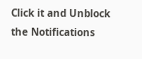Click it and Unblock the Notifications